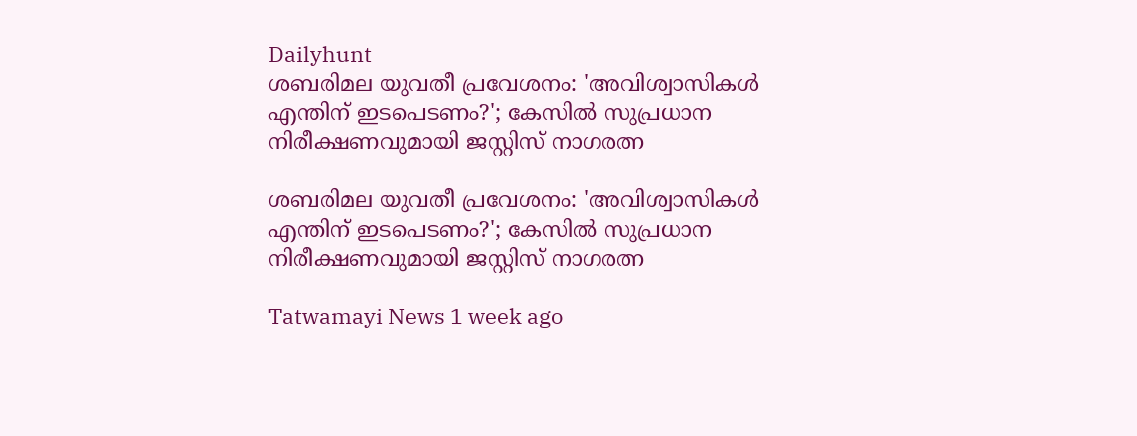Dailyhunt
ശബരിമല യുവതീ പ്രവേശനം: 'അവിശ്വാസികള്‍ എന്തിന് ഇടപെടണം?'; കേസില്‍ സുപ്രധാന നിരീക്ഷണവുമായി ജസ്റ്റിസ് നാഗരത്ന

ശബരിമല യുവതീ പ്രവേശനം: 'അവിശ്വാസികള്‍ എന്തിന് ഇടപെടണം?'; കേസില്‍ സുപ്രധാന നിരീക്ഷണവുമായി ജസ്റ്റിസ് നാഗരത്ന

Tatwamayi News 1 week ago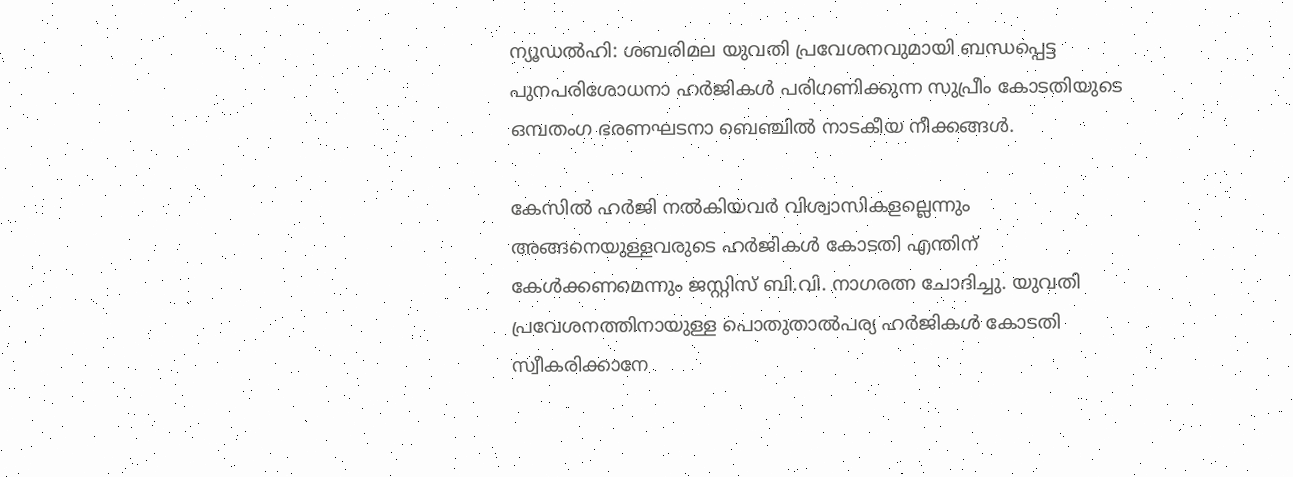ന്യൂഡല്‍ഹി: ശബരിമല യുവതി പ്രവേശനവുമായി ബന്ധപ്പെട്ട പുനപരിശോധനാ ഹർജികള്‍ പരിഗണിക്കുന്ന സുപ്രീം കോടതിയുടെ ഒമ്പതംഗ ഭരണഘടനാ ബെഞ്ചില്‍ നാടകീയ നീക്കങ്ങള്‍.

കേസില്‍ ഹർജി നല്‍കിയവർ വിശ്വാസികളല്ലെന്നും അങ്ങനെയുള്ളവരുടെ ഹർജികള്‍ കോടതി എന്തിന് കേള്‍ക്കണമെന്നും ജസ്റ്റിസ് ബി.വി. നാഗരത്ന ചോദിച്ചു. യുവതി പ്രവേശനത്തിനായുള്ള പൊതുതാല്‍പര്യ ഹർജികള്‍ കോടതി സ്വീകരിക്കാനേ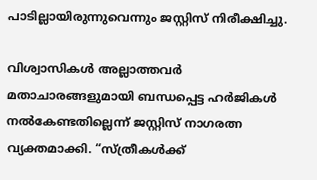പാടില്ലായിരുന്നുവെന്നും ജസ്റ്റിസ് നിരീക്ഷിച്ചു.

വിശ്വാസികള്‍ അല്ലാത്തവർ മതാചാരങ്ങളുമായി ബന്ധപ്പെട്ട ഹർജികള്‍ നല്‍കേണ്ടതില്ലെന്ന് ജസ്റ്റിസ് നാഗരത്ന വ്യക്തമാക്കി. “സ്ത്രീകള്‍ക്ക്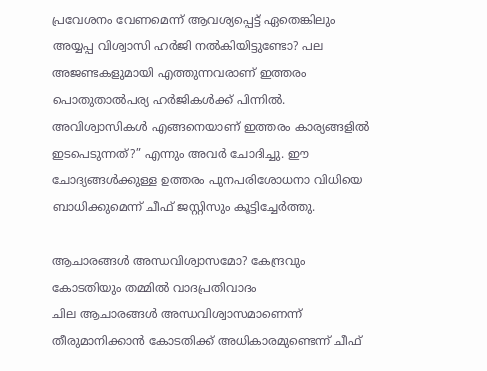പ്രവേശനം വേണമെന്ന് ആവശ്യപ്പെട്ട് ഏതെങ്കിലും അയ്യപ്പ വിശ്വാസി ഹർജി നല്‍കിയിട്ടുണ്ടോ? പല അജണ്ടകളുമായി എത്തുന്നവരാണ് ഇത്തരം പൊതുതാല്‍പര്യ ഹർജികള്‍ക്ക് പിന്നില്‍. അവിശ്വാസികള്‍ എങ്ങനെയാണ് ഇത്തരം കാര്യങ്ങളില്‍ ഇടപെടുന്നത്?” എന്നും അവർ ചോദിച്ചു. ഈ ചോദ്യങ്ങള്‍ക്കുള്ള ഉത്തരം പുനപരിശോധനാ വിധിയെ ബാധിക്കുമെന്ന് ചീഫ് ജസ്റ്റിസും കൂട്ടിച്ചേർത്തു.

ആചാരങ്ങള്‍ അന്ധവിശ്വാസമോ? കേന്ദ്രവും കോടതിയും തമ്മില്‍ വാദപ്രതിവാദം
ചില ആചാരങ്ങള്‍ അന്ധവിശ്വാസമാണെന്ന് തീരുമാനിക്കാൻ കോടതിക്ക് അധികാരമുണ്ടെന്ന് ചീഫ്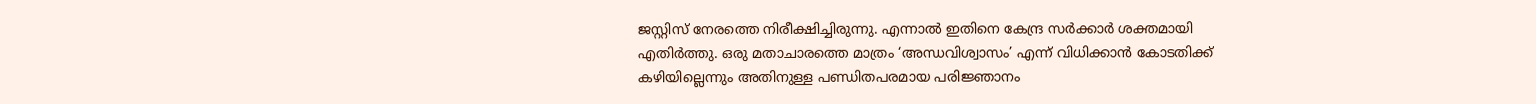ജസ്റ്റിസ് നേരത്തെ നിരീക്ഷിച്ചിരുന്നു. എന്നാല്‍ ഇതിനെ കേന്ദ്ര സർക്കാർ ശക്തമായി എതിർത്തു. ഒരു മതാചാരത്തെ മാത്രം ‘അന്ധവിശ്വാസം’ എന്ന് വിധിക്കാൻ കോടതിക്ക് കഴിയില്ലെന്നും അതിനുള്ള പണ്ഡിതപരമായ പരിജ്ഞാനം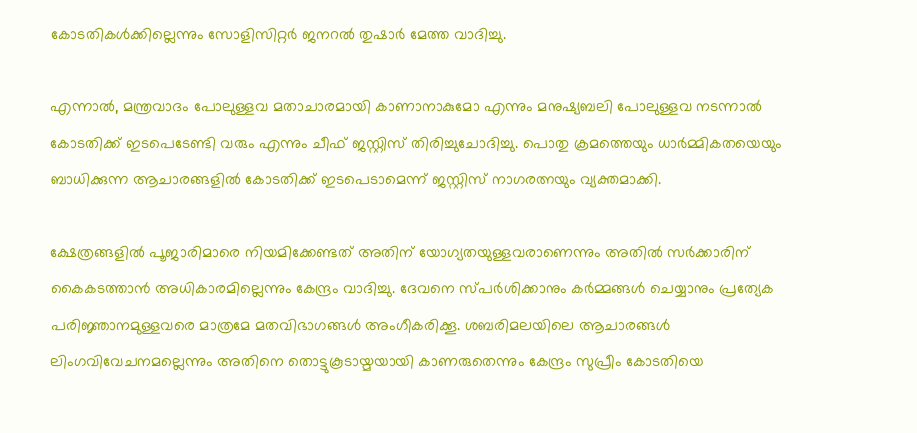കോടതികള്‍ക്കില്ലെന്നും സോളിസിറ്റർ ജനറല്‍ തുഷാർ മേത്ത വാദിച്ചു.

എന്നാല്‍, മന്ത്രവാദം പോലുള്ളവ മതാചാരമായി കാണാനാകുമോ എന്നും മനുഷ്യബലി പോലുള്ളവ നടന്നാല്‍ കോടതിക്ക് ഇടപെടേണ്ടി വരും എന്നും ചീഫ് ജസ്റ്റിസ് തിരിച്ചുചോദിച്ചു. പൊതു ക്രമത്തെയും ധാർമ്മികതയെയും ബാധിക്കുന്ന ആചാരങ്ങളില്‍ കോടതിക്ക് ഇടപെടാമെന്ന് ജസ്റ്റിസ് നാഗരത്നയും വ്യക്തമാക്കി.

ക്ഷേത്രങ്ങളില്‍ പൂജാരിമാരെ നിയമിക്കേണ്ടത് അതിന് യോഗ്യതയുള്ളവരാണെന്നും അതില്‍ സർക്കാരിന് കൈകടത്താൻ അധികാരമില്ലെന്നും കേന്ദ്രം വാദിച്ചു. ദേവനെ സ്പർശിക്കാനും കർമ്മങ്ങള്‍ ചെയ്യാനും പ്രത്യേക പരിജ്ഞാനമുള്ളവരെ മാത്രമേ മതവിഭാഗങ്ങള്‍ അംഗീകരിക്കൂ. ശബരിമലയിലെ ആചാരങ്ങള്‍ ലിംഗവിവേചനമല്ലെന്നും അതിനെ തൊട്ടുകൂടായ്മയായി കാണരുതെന്നും കേന്ദ്രം സുപ്രീം കോടതിയെ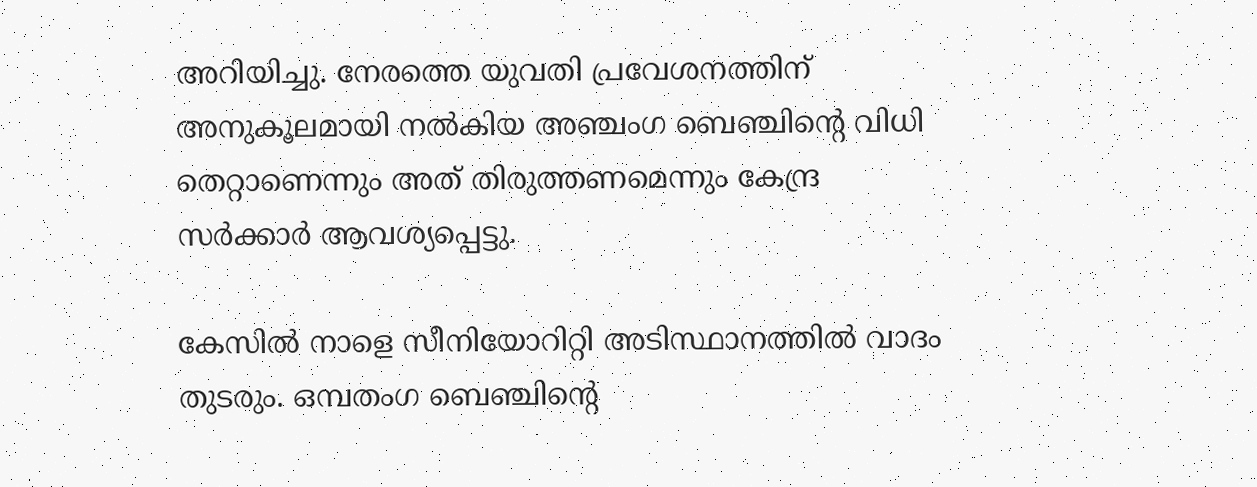അറിയിച്ചു. നേരത്തെ യുവതി പ്രവേശനത്തിന് അനുകൂലമായി നല്‍കിയ അഞ്ചംഗ ബെഞ്ചിന്റെ വിധി തെറ്റാണെന്നും അത് തിരുത്തണമെന്നും കേന്ദ്ര സർക്കാർ ആവശ്യപ്പെട്ടു.

കേസില്‍ നാളെ സീനിയോറിറ്റി അടിസ്ഥാനത്തില്‍ വാദം തുടരും. ഒമ്പതംഗ ബെഞ്ചിന്റെ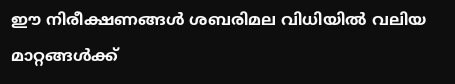ഈ നിരീക്ഷണങ്ങള്‍ ശബരിമല വിധിയില്‍ വലിയ മാറ്റങ്ങള്‍ക്ക്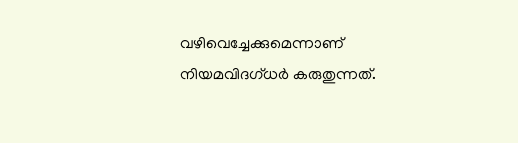വഴിവെച്ചേക്കുമെന്നാണ് നിയമവിദഗ്ധർ കരുതുന്നത്.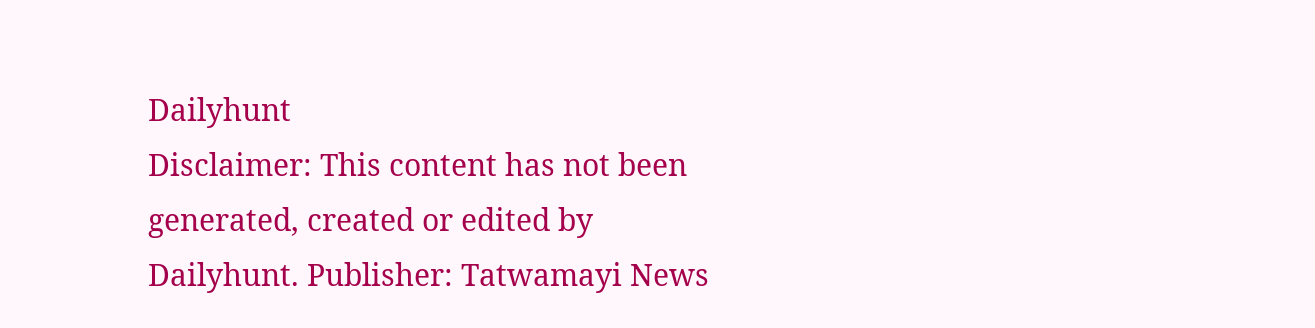Dailyhunt
Disclaimer: This content has not been generated, created or edited by Dailyhunt. Publisher: Tatwamayi News